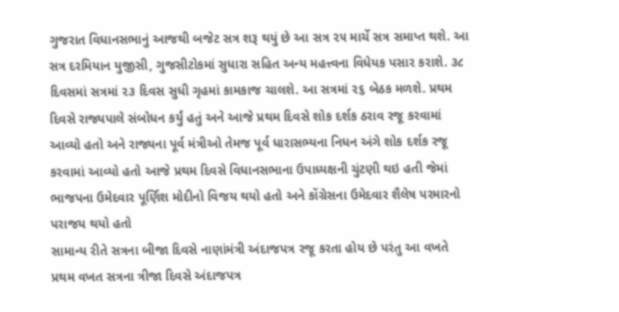ગુજરાત વિધાનસભાનું આજથી બજેટ સત્ર શરૂ થયું છે આ સત્ર ૨૫ માર્ચે સત્ર સમાપ્ત થશે. આ સત્ર દરમિયાન યુજીસી, ગુજસીટોકમાં સુધારા સહિત અન્ય મહત્ત્વના વિધેયક પસાર કરાશે. ૩૮ દિવસમાં સત્રમાં ૨૩ દિવસ સુધી ગૃહમાં કામકાજ ચાલશે. આ સત્રમાં ૨૬ બેઠક મળશે. પ્રથમ દિવસે રાજ્યપાલે સંબોધન કર્યું હતું અને આજે પ્રથમ દિવસે શોક દર્શક ઠરાવ રજૂ કરવામાં આવ્યો હતો અને રાજ્યના પૂર્વ મંત્રીઓ તેમજ પૂર્વ ધારાસભ્યના નિધન અંગે શોક દર્શક રજૂ કરવામાં આવ્યો હતો આજે પ્રથમ દિવસે વિધાનસભાના ઉપાધ્યક્ષની ચુંટણી થઇ હતી જેમાં ભાજપના ઉમેદવાર પૂર્ણિશ મોદીનો વિજય થયો હતો અને કોંગ્રેસના ઉમેદવાર શૈલેષ પરમારનો પરાજય થયો હતો
સામાન્ય રીતે સત્રના બીજા દિવસે નાણાંમંત્રી અંદાજપત્ર રજૂ કરતા હોય છે પરંતુ આ વખતે પ્રથમ વખત સત્રના ત્રીજા દિવસે અંદાજપત્ર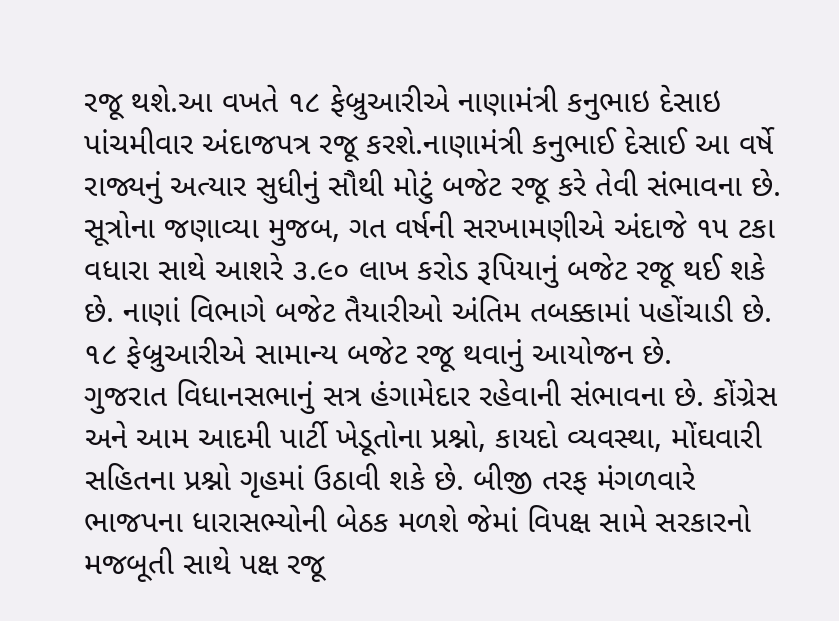રજૂ થશે.આ વખતે ૧૮ ફેબ્રુઆરીએ નાણામંત્રી કનુભાઇ દેસાઇ પાંચમીવાર અંદાજપત્ર રજૂ કરશે.નાણામંત્રી કનુભાઈ દેસાઈ આ વર્ષે રાજ્યનું અત્યાર સુધીનું સૌથી મોટું બજેટ રજૂ કરે તેવી સંભાવના છે. સૂત્રોના જણાવ્યા મુજબ, ગત વર્ષની સરખામણીએ અંદાજે ૧૫ ટકા વધારા સાથે આશરે ૩.૯૦ લાખ કરોડ રૂપિયાનું બજેટ રજૂ થઈ શકે છે. નાણાં વિભાગે બજેટ તૈયારીઓ અંતિમ તબક્કામાં પહોંચાડી છે. ૧૮ ફેબ્રુઆરીએ સામાન્ય બજેટ રજૂ થવાનું આયોજન છે.
ગુજરાત વિધાનસભાનું સત્ર હંગામેદાર રહેવાની સંભાવના છે. કોંગ્રેસ અને આમ આદમી પાર્ટી ખેડૂતોના પ્રશ્નો, કાયદો વ્યવસ્થા, મોંઘવારી સહિતના પ્રશ્નો ગૃહમાં ઉઠાવી શકે છે. બીજી તરફ મંગળવારે ભાજપના ધારાસભ્યોની બેઠક મળશે જેમાં વિપક્ષ સામે સરકારનો મજબૂતી સાથે પક્ષ રજૂ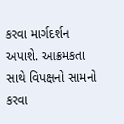કરવા માર્ગદર્શન અપાશે. આક્રમકતા સાથે વિપક્ષનો સામનો કરવા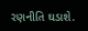રણનીતિ ઘડાશે.